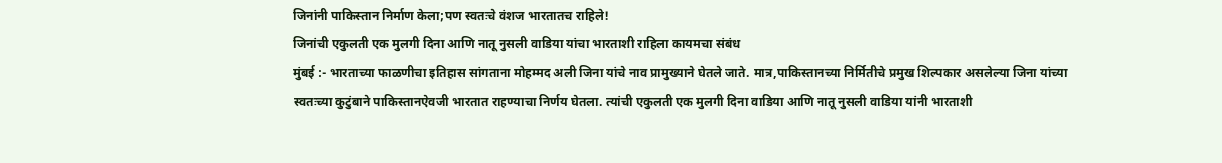जिनांनी पाकिस्तान निर्माण केला;पण स्वतःचे वंशज भारतातच राहिले!
जिनांची एकुलती एक मुलगी दिना आणि नातू नुसली वाडिया यांचा भारताशी राहिला कायमचा संबंध
मुंबई :- भारताच्या फाळणीचा इतिहास सांगताना मोहम्मद अली जिना यांचे नाव प्रामुख्याने घेतले जाते. मात्र,पाकिस्तानच्या निर्मितीचे प्रमुख शिल्पकार असलेल्या जिना यांच्या स्वतःच्या कुटुंबाने पाकिस्तानऐवजी भारतात राहण्याचा निर्णय घेतला. त्यांची एकुलती एक मुलगी दिना वाडिया आणि नातू नुसली वाडिया यांनी भारताशी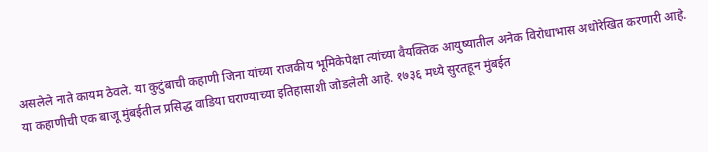असलेले नाते कायम ठेवले. या कुटुंबाची कहाणी जिना यांच्या राजकीय भूमिकेपेक्षा त्यांच्या वैयक्तिक आयुष्यातील अनेक विरोधाभास अधोरेखित करणारी आहे. या कहाणीची एक बाजू मुंबईतील प्रसिद्ध वाडिया घराण्याच्या इतिहासाशी जोडलेली आहे. १७३६ मध्ये सुरतहून मुंबईत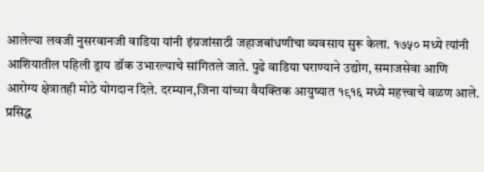आलेल्या लवजी नुसरवानजी वाडिया यांनी इंग्रजांसाठी जहाजबांधणीचा व्यवसाय सुरू केला. १७५० मध्ये त्यांनी आशियातील पहिली ड्राय डॉक उभारल्याचे सांगितले जाते. पुढे वाडिया घराण्याने उद्योग, समाजसेवा आणि आरोग्य क्षेत्रातही मोठे योगदान दिले. दरम्यान,जिना यांच्या वैयक्तिक आयुष्यात १९१६ मध्ये महत्त्वाचे वळण आले. प्रसिद्ध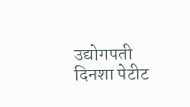उद्योगपती दिनशा पेटीट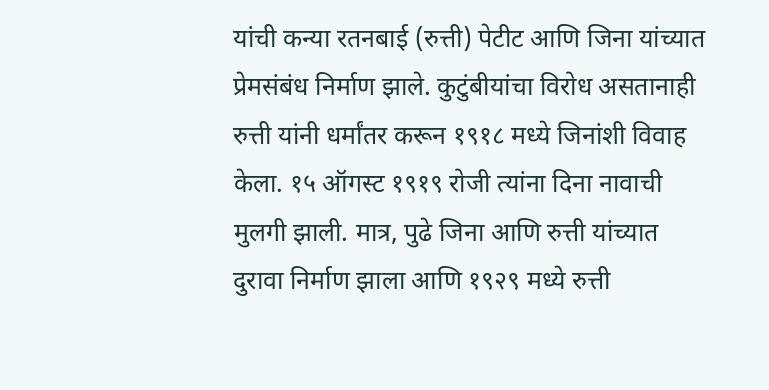यांची कन्या रतनबाई (रुत्ती) पेटीट आणि जिना यांच्यात प्रेमसंबंध निर्माण झाले. कुटुंबीयांचा विरोध असतानाही रुत्ती यांनी धर्मांतर करून १९१८ मध्ये जिनांशी विवाह केला. १५ ऑगस्ट १९१९ रोजी त्यांना दिना नावाची मुलगी झाली. मात्र, पुढे जिना आणि रुत्ती यांच्यात दुरावा निर्माण झाला आणि १९२९ मध्ये रुत्ती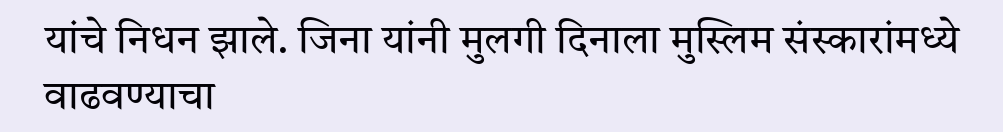यांचे निधन झाले. जिना यांनी मुलगी दिनाला मुस्लिम संस्कारांमध्ये वाढवण्याचा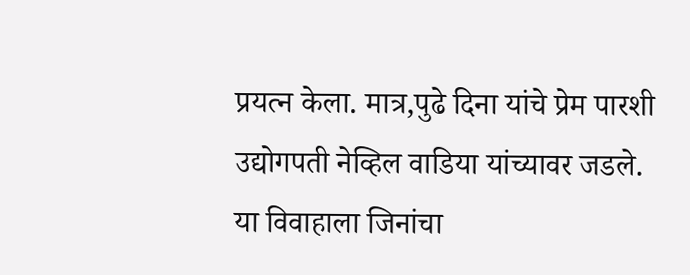प्रयत्न केला. मात्र,पुढे दिना यांचे प्रेम पारशी उद्योगपती नेव्हिल वाडिया यांच्यावर जडले. या विवाहाला जिनांचा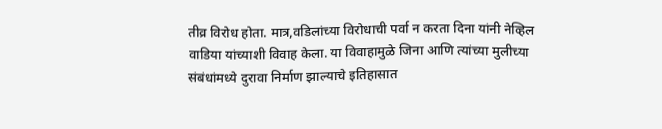तीव्र विरोध होता. मात्र,वडिलांच्या विरोधाची पर्वा न करता दिना यांनी नेव्हिल वाडिया यांच्याशी विवाह केला. या विवाहामुळे जिना आणि त्यांच्या मुलीच्या संबंधांमध्ये दुरावा निर्माण झाल्याचे इतिहासात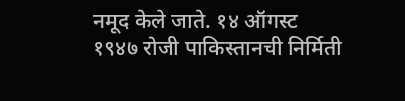नमूद केले जाते. १४ ऑगस्ट १९४७ रोजी पाकिस्तानची निर्मिती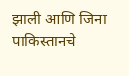झाली आणि जिना पाकिस्तानचे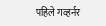पहिले गव्हर्नर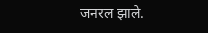जनरल झाले.